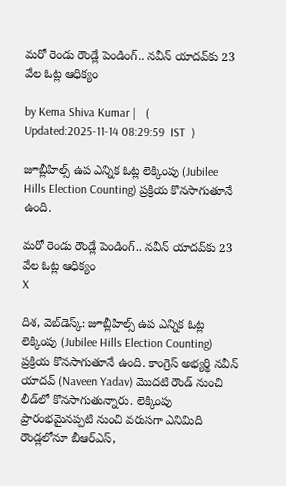మరో రెండు రౌండ్లే పెండింగ్.. నవీన్ యాదవ్‌కు 23 వేల ఓట్ల ఆధిక్యం

by Kema Shiva Kumar |   (  Updated:2025-11-14 08:29:59  IST  )

జూబ్లీహిల్స్‌ ఉప ఎన్నిక ఓట్ల లెక్కింపు (Jubilee Hills Election Counting) ప్రక్రియ కొనసాగుతూనే ఉంది.

మరో రెండు రౌండ్లే పెండింగ్.. నవీన్ యాదవ్‌కు 23 వేల ఓట్ల ఆధిక్యం
X

దిశ, వెబ్‌డెస్క్: జూబ్లీహిల్స్‌ ఉప ఎన్నిక ఓట్ల లెక్కింపు (Jubilee Hills Election Counting) ప్రక్రియ కొనసాగుతూనే ఉంది. కాంగ్రెస్‌ అభ్యర్థి నవీన్‌ యాదవ్‌ (Naveen Yadav) మొదటి రౌండ్ నుంచి లీడ్‌లో కొనసాగుతున్నారు. లెక్కింపు ప్రారంభమైనప్పటి నుంచి వరుసగా ఎనిమిది రౌండ్లలోనూ బీఆర్ఎస్,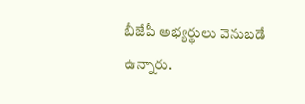బీజేపీ అభ్యర్థులు వెనుబడే ఉన్నారు.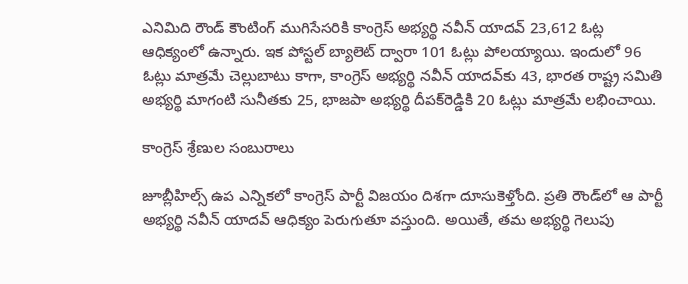ఎనిమిది రౌండ్ కౌంటింగ్ ముగిసేసరికి కాంగ్రెస్ అభ్యర్థి నవీన్ యాదవ్ 23,612 ఓట్ల ఆధిక్యంలో ఉన్నారు. ఇక పోస్టల్‌ బ్యాలెట్‌ ద్వారా 101 ఓట్లు పోలయ్యాయి. ఇందులో 96 ఓట్లు మాత్రమే చెల్లుబాటు కాగా, కాంగ్రెస్‌ అభ్యర్థి నవీన్‌ యాదవ్‌కు 43, భారత రాష్ట్ర సమితి అభ్యర్థి మాగంటి సునీతకు 25, భాజపా అభ్యర్థి దీపక్‌రెడ్డికి 20 ఓట్లు మాత్రమే లభించాయి.

కాంగ్రెస్ శ్రేణుల సంబురాలు

జూబ్లీహిల్స్‌ ఉప ఎన్నికలో కాంగ్రెస్‌ పార్టీ విజయం దిశగా దూసుకెళ్తోంది. ప్రతి రౌండ్‌లో ఆ పార్టీ అభ్యర్థి నవీన్‌ యాదవ్‌ ఆధిక్యం పెరుగుతూ వస్తుంది. అయితే, తమ అభ్యర్థి గెలుపు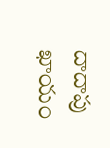దాదాపు ఖాయం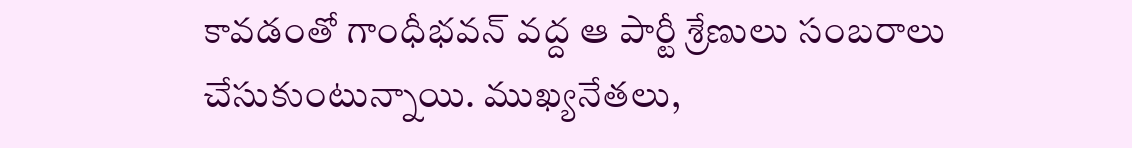కావడంతో గాంధీభవన్‌ వద్ద ఆ పార్టీ శ్రేణులు సంబరాలు చేసుకుంటున్నాయి. ముఖ్యనేతలు,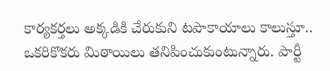కార్యకర్తలు అక్కడికి చేరుకుని టపాకాయాలు కాలుస్తూ.. ఒకరికొకరు మిఠాయిలు తనిపించుకుంటున్నారు. పార్టీ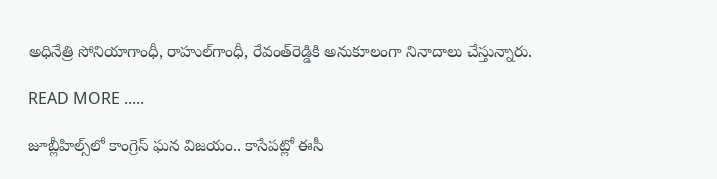అధినేత్రి సోనియాగాంధీ, రాహుల్‌గాంధీ, రేవంత్‌రెడ్డికి అనుకూలంగా నినాదాలు చేస్తున్నారు.

READ MORE .....

జూబ్లీహిల్స్‌లో కాంగ్రెస్‌ ఘన విజయం.. కాసేపట్లో ఈసీ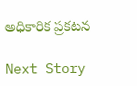అధికారిక ప్రకటన

Next Story